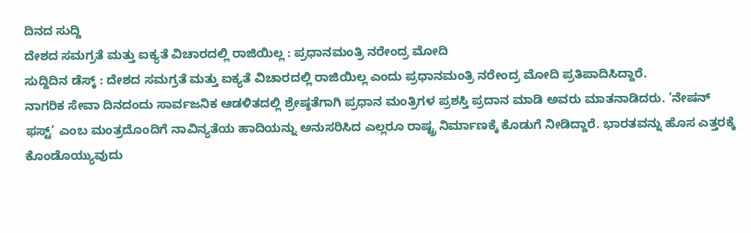ದಿನದ ಸುದ್ದಿ
ದೇಶದ ಸಮಗ್ರತೆ ಮತ್ತು ಐಕ್ಯತೆ ವಿಚಾರದಲ್ಲಿ ರಾಜಿಯಿಲ್ಲ : ಪ್ರಧಾನಮಂತ್ರಿ ನರೇಂದ್ರ ಮೋದಿ
ಸುದ್ದಿದಿನ ಡೆಸ್ಕ್ : ದೇಶದ ಸಮಗ್ರತೆ ಮತ್ತು ಐಕ್ಯತೆ ವಿಚಾರದಲ್ಲಿ ರಾಜಿಯಿಲ್ಲ ಎಂದು ಪ್ರಧಾನಮಂತ್ರಿ ನರೇಂದ್ರ ಮೋದಿ ಪ್ರತಿಪಾದಿಸಿದ್ದಾರೆ.
ನಾಗರಿಕ ಸೇವಾ ದಿನದಂದು ಸಾರ್ವಜನಿಕ ಆಡಳಿತದಲ್ಲಿ ಶ್ರೇಷ್ಠತೆಗಾಗಿ ಪ್ರಧಾನ ಮಂತ್ರಿಗಳ ಪ್ರಶಸ್ತಿ ಪ್ರದಾನ ಮಾಡಿ ಅವರು ಮಾತನಾಡಿದರು. ’ನೇಷನ್ ಫಸ್ಟ್’ ಎಂಬ ಮಂತ್ರದೊಂದಿಗೆ ನಾವಿನ್ಯತೆಯ ಹಾದಿಯನ್ನು ಅನುಸರಿಸಿದ ಎಲ್ಲರೂ ರಾಷ್ಟ್ರ ನಿರ್ಮಾಣಕ್ಕೆ ಕೊಡುಗೆ ನೀಡಿದ್ದಾರೆ. ಭಾರತವನ್ನು ಹೊಸ ಎತ್ತರಕ್ಕೆ ಕೊಂಡೊಯ್ಯುವುದು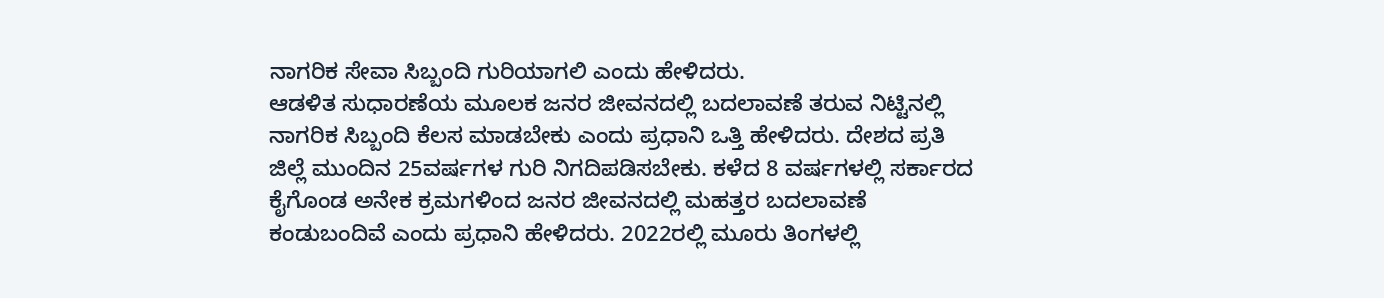ನಾಗರಿಕ ಸೇವಾ ಸಿಬ್ಬಂದಿ ಗುರಿಯಾಗಲಿ ಎಂದು ಹೇಳಿದರು.
ಆಡಳಿತ ಸುಧಾರಣೆಯ ಮೂಲಕ ಜನರ ಜೀವನದಲ್ಲಿ ಬದಲಾವಣೆ ತರುವ ನಿಟ್ಟಿನಲ್ಲಿ ನಾಗರಿಕ ಸಿಬ್ಬಂದಿ ಕೆಲಸ ಮಾಡಬೇಕು ಎಂದು ಪ್ರಧಾನಿ ಒತ್ತಿ ಹೇಳಿದರು. ದೇಶದ ಪ್ರತಿ ಜಿಲ್ಲೆ ಮುಂದಿನ 25ವರ್ಷಗಳ ಗುರಿ ನಿಗದಿಪಡಿಸಬೇಕು. ಕಳೆದ 8 ವರ್ಷಗಳಲ್ಲಿ ಸರ್ಕಾರದ ಕೈಗೊಂಡ ಅನೇಕ ಕ್ರಮಗಳಿಂದ ಜನರ ಜೀವನದಲ್ಲಿ ಮಹತ್ತರ ಬದಲಾವಣೆ ಕಂಡುಬಂದಿವೆ ಎಂದು ಪ್ರಧಾನಿ ಹೇಳಿದರು. 2022ರಲ್ಲಿ ಮೂರು ತಿಂಗಳಲ್ಲಿ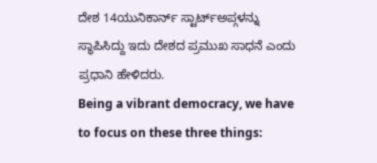ದೇಶ 14ಯುನಿಕಾರ್ನ್ ಸ್ಟಾರ್ಟ್ಅಪ್ಗಳನ್ನು ಸ್ಥಾಪಿಸಿದ್ದು ಇದು ದೇಶದ ಪ್ರಮುಖ ಸಾಧನೆ ಎಂದು ಪ್ರಧಾನಿ ಹೇಳಿದರು.
Being a vibrant democracy, we have to focus on these three things: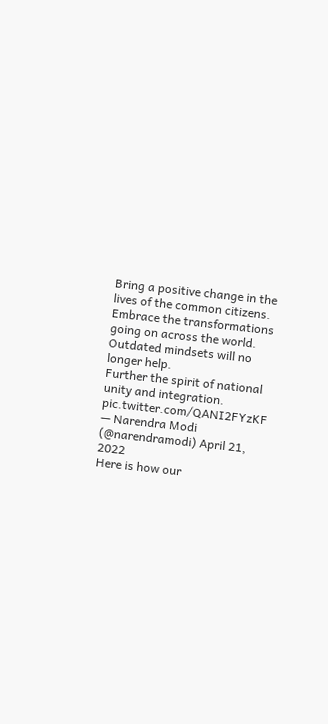Bring a positive change in the lives of the common citizens.
Embrace the transformations going on across the world. Outdated mindsets will no longer help.
Further the spirit of national unity and integration. pic.twitter.com/QANI2FYzKF
— Narendra Modi (@narendramodi) April 21, 2022
Here is how our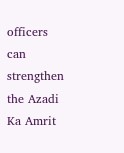officers can strengthen the Azadi Ka Amrit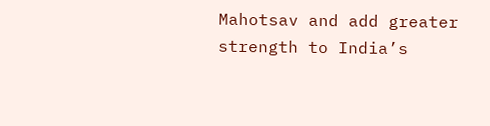Mahotsav and add greater strength to India’s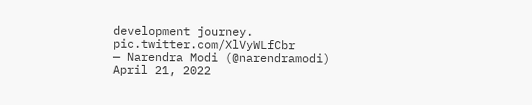development journey. pic.twitter.com/XlVyWLfCbr
— Narendra Modi (@narendramodi) April 21, 2022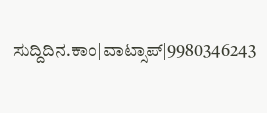ಸುದ್ದಿದಿನ.ಕಾಂ|ವಾಟ್ಸಾಪ್|9980346243